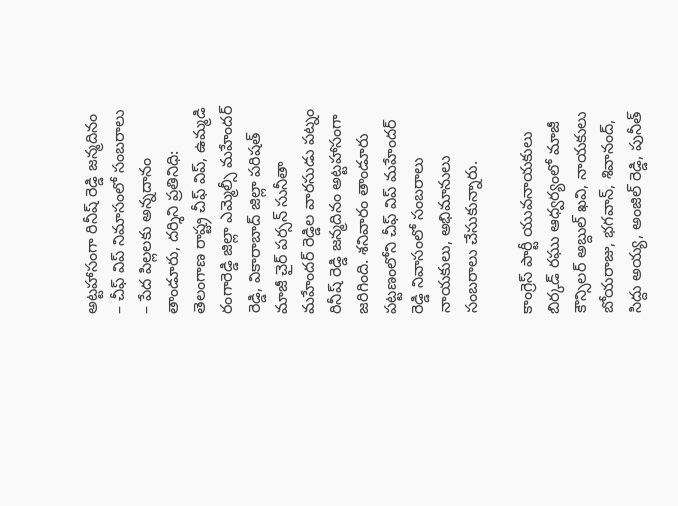అట్టహాసంగా రినీష్ రెడ్డి జన్మదినం
– చీఫ్ విప్ నిమాసంలో సంబరాలు
– పేద పిల్లలకు అన్నదానం
తాండూరు, దర్శిని ప్రతినిధి: తెలంగాణ రాష్ట్ర చీఫ్ విప్, ఉమ్మడి రంగారెడ్డి జిల్లా ఎమ్మెల్సీ మహేందర్ రెడ్డి, వికారాబాద్ జిల్లా పరిషత్ మాజీ చైర్ పర్సన్ సునీతా మహేందర్ రెడ్డిల వారసుడు పట్నం రినీష్ రెడ్డి జన్మదినం అట్టహాసంగా జరిగింది. శనివారం తాండూరు పట్టణంలోని చీఫ్ విప్ మహేందర్ రెడ్డి నివాసంలో సంబరాలు నాయకులు, అభిమానులు సంబరాలు చేసుకున్నారు.

కాంగ్రెస్ పార్టీ యువనాయకులు బిర్కడ్ రఘు ఆధ్వర్యంలో మాజీ కౌన్సిలర్ అబ్దుల్ ఖవి, నాయకులు బోయరాజు, భగవాన్, శివానంద్, సిద్దు అయ్య, అంజిల్ రెడ్డి, పునీత్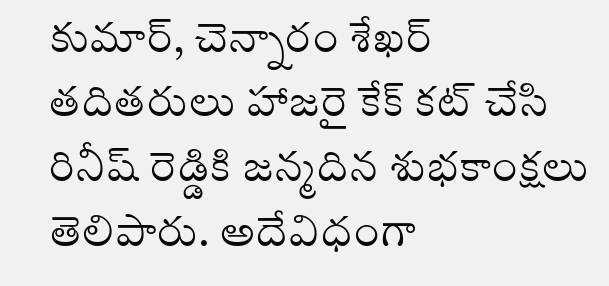కుమార్, చెన్నారం శేఖర్ తదితరులు హాజరై కేక్ కట్ చేసి రినీష్ రెడ్డికి జన్మదిన శుభకాంక్షలు తెలిపారు. అదేవిధంగా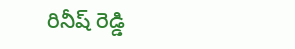రినీష్ రెడ్డి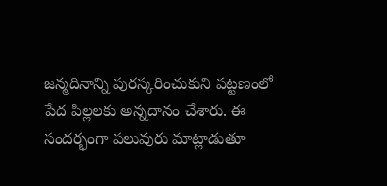జన్మదినాన్ని పురస్కరించుకుని పట్టణంలో పేద పిల్లలకు అన్నదానం చేశారు. ఈ సందర్భంగా పలువురు మాట్లాడుతూ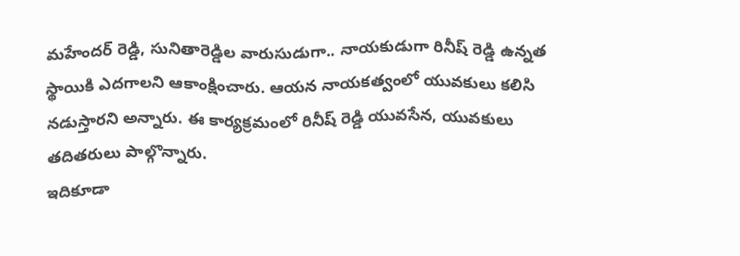మహేందర్ రెడ్డి, సునితారెడ్డిల వారుసుడుగా.. నాయకుడుగా రినీష్ రెడ్డి ఉన్నత స్థాయికి ఎదగాలని ఆకాంక్షించారు. ఆయన నాయకత్వంలో యువకులు కలిసి నడుస్తారని అన్నారు. ఈ కార్యక్రమంలో రినీష్ రెడ్డి యువసేన, యువకులు తదితరులు పాల్గొన్నారు.
ఇదికూడా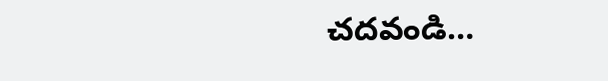చదవండి…